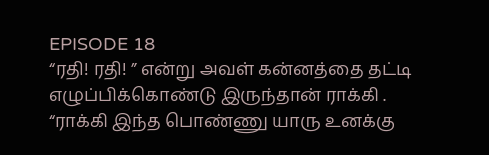EPISODE 18
“ரதி! ரதி! ” என்று அவள் கன்னத்தை தட்டி எழுப்பிக்கொண்டு இருந்தான் ராக்கி .
“ராக்கி இந்த பொண்ணு யாரு உனக்கு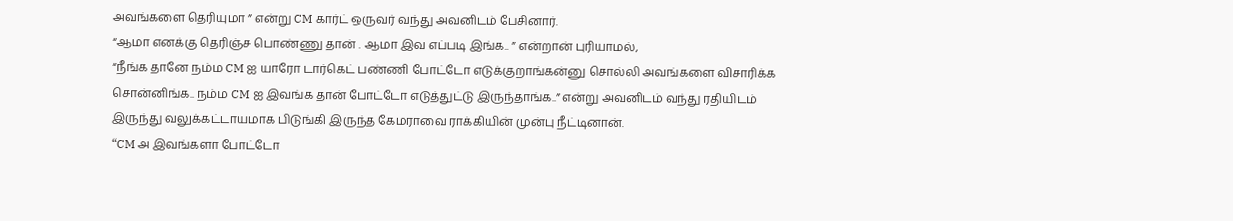அவங்களை தெரியுமா ” என்று CM கார்ட் ஒருவர் வந்து அவனிடம் பேசினார்.
“ஆமா எனக்கு தெரிஞ்ச பொண்ணு தான் . ஆமா இவ எப்படி இங்க.. ” என்றான் புரியாமல்,
“நீங்க தானே நம்ம CM ஐ யாரோ டார்கெட் பண்ணி போட்டோ எடுக்குறாங்கன்னு சொல்லி அவங்களை விசாரிக்க சொன்னிங்க.. நம்ம CM ஐ இவங்க தான் போட்டோ எடுத்துட்டு இருந்தாங்க..” என்று அவனிடம் வந்து ரதியிடம் இருந்து வலுக்கட்டாயமாக பிடுங்கி இருந்த கேமராவை ராக்கியின் முன்பு நீட்டினான்.
“CM அ இவங்களா போட்டோ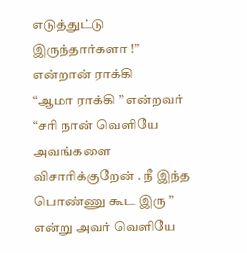எடுத்துட்டு இருந்தார்களா !” என்றான் ராக்கி
“ஆமா ராக்கி ” என்றவர்
“சரி நான் வெளியே அவங்களை விசாரிக்குறேன் . நீ இந்த பொண்ணு கூட இரு ” என்று அவர் வெளியே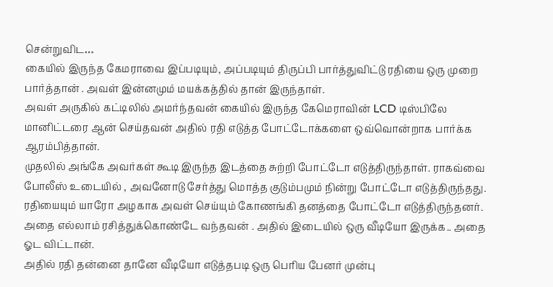சென்றுவிட…
கையில் இருந்த கேமராவை இப்படியும், அப்படியும் திருப்பி பார்த்துவிட்டு ரதியை ஒரு முறை பார்த்தான் . அவள் இன்னமும் மயக்கத்தில் தான் இருந்தாள்.
அவள் அருகில் கட்டிலில் அமர்ந்தவன் கையில் இருந்த கேமெராவின் LCD டிஸ்பிலே மானிட்டரை ஆன் செய்தவன் அதில் ரதி எடுத்த போட்டோக்களை ஒவ்வொன்றாக பார்க்க ஆரம்பித்தான்.
முதலில் அங்கே அவர்கள் கூடி இருந்த இடத்தை சுற்றி போட்டோ எடுத்திருந்தாள். ராகவ்வை போலீஸ் உடையில் , அவனோடு சேர்த்து மொத்த குடும்பமும் நின்று போட்டோ எடுத்திருந்தது. ரதியையும் யாரோ அழகாக அவள் செய்யும் கோணங்கி தனத்தை போட்டோ எடுத்திருந்தனர். அதை எல்லாம் ரசித்துக்கொண்டே வந்தவன் . அதில் இடையில் ஒரு வீடியோ இருக்க.. அதை ஓட விட்டான்.
அதில் ரதி தன்னை தானே வீடியோ எடுத்தபடி ஒரு பெரிய பேனர் முன்பு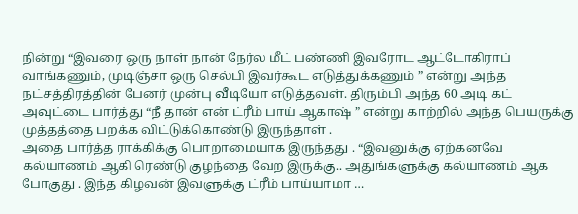நின்று “இவரை ஒரு நாள் நான் நேர்ல மீட் பண்ணி இவரோட ஆட்டோகிராப் வாங்கணும், முடிஞ்சா ஒரு செல்பி இவர்கூட எடுத்துக்கணும் ” என்று அந்த நட்சத்திரத்தின் பேனர் முன்பு வீடியோ எடுத்தவள். திரும்பி அந்த 60 அடி கட் அவுட்டை பார்த்து “நீ தான் என் ட்ரீம் பாய் ஆகாஷ் ” என்று காற்றில் அந்த பெயருக்கு முத்தத்தை பறக்க விட்டுக்கொண்டு இருந்தாள் .
அதை பார்த்த ராக்கிக்கு பொறாமையாக இருந்தது . “இவனுக்கு ஏற்கனவே கல்யாணம் ஆகி ரெண்டு குழந்தை வேற இருக்கு.. அதுங்களுக்கு கல்யாணம் ஆக போகுது . இந்த கிழவன் இவளுக்கு ட்ரீம் பாய்யாமா …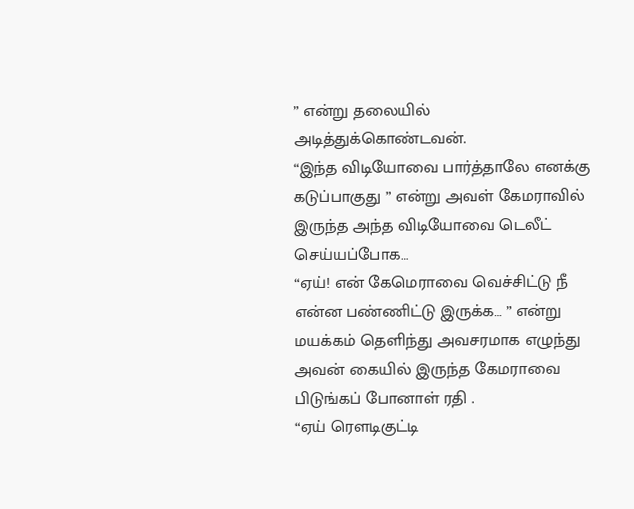” என்று தலையில் அடித்துக்கொண்டவன்.
“இந்த விடியோவை பார்த்தாலே எனக்கு கடுப்பாகுது ” என்று அவள் கேமராவில் இருந்த அந்த விடியோவை டெலீட் செய்யப்போக…
“ஏய்! என் கேமெராவை வெச்சிட்டு நீ என்ன பண்ணிட்டு இருக்க… ” என்று மயக்கம் தெளிந்து அவசரமாக எழுந்து அவன் கையில் இருந்த கேமராவை பிடுங்கப் போனாள் ரதி .
“ஏய் ரௌடிகுட்டி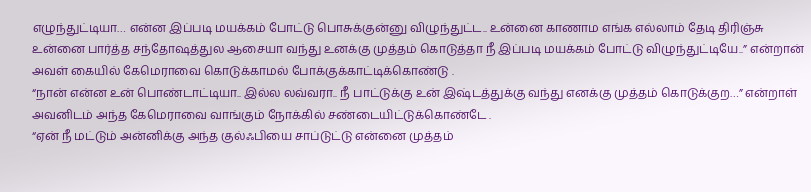எழுந்துட்டியா… என்ன இப்படி மயக்கம் போட்டு பொசுக்குன்னு விழுந்துட்ட.. உன்னை காணாம எங்க எல்லாம் தேடி திரிஞ்சு உன்னை பார்த்த சந்தோஷத்துல ஆசையா வந்து உனக்கு முத்தம் கொடுத்தா நீ இப்படி மயக்கம் போட்டு விழுந்துட்டியே..” என்றான் அவள் கையில் கேமெராவை கொடுக்காமல் போக்குக்காட்டிக்கொண்டு .
“நான் என்ன உன் பொண்டாட்டியா.. இல்ல லவ்வரா.. நீ பாட்டுக்கு உன் இஷ்டத்துக்கு வந்து எனக்கு முத்தம் கொடுக்குற…” என்றாள் அவனிடம் அந்த கேமெராவை வாங்கும் நோக்கில் சண்டையிட்டுக்கொண்டே .
“ஏன் நீ மட்டும் அன்னிக்கு அந்த குல்ஃபியை சாப்டுட்டு என்னை முத்தம்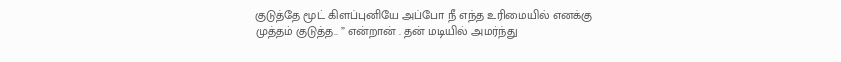குடுத்தே மூட் கிளப்புனியே அப்போ நீ எந்த உரிமையில் எனக்கு முத்தம் குடுத்த.. ” என்றான் . தன் மடியில் அமர்ந்து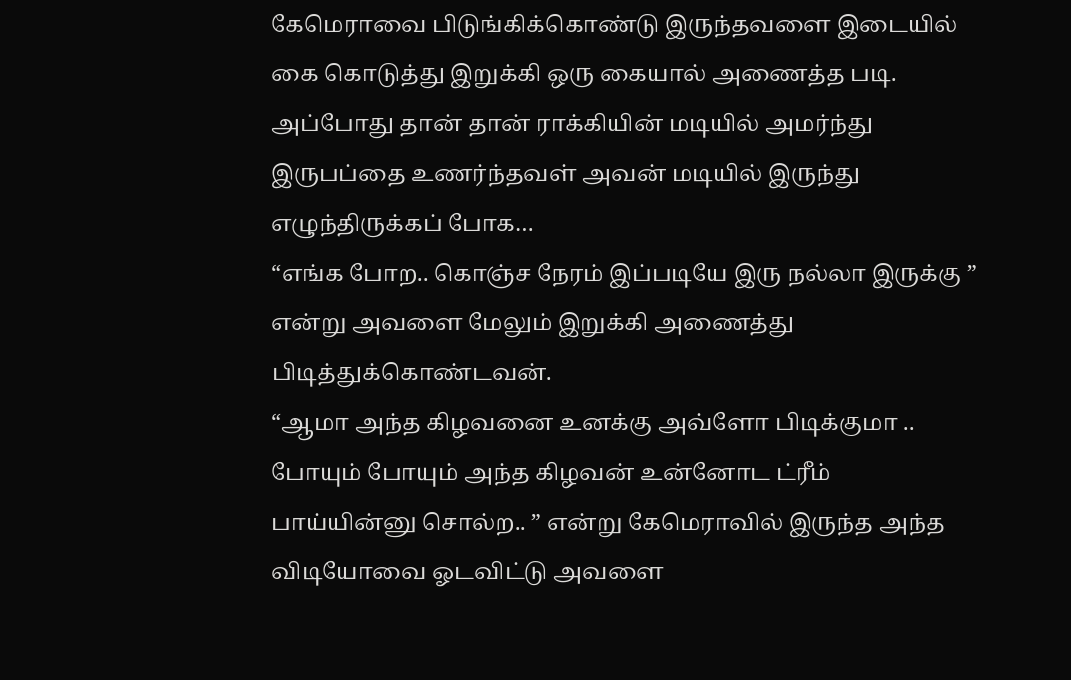கேமெராவை பிடுங்கிக்கொண்டு இருந்தவளை இடையில் கை கொடுத்து இறுக்கி ஒரு கையால் அணைத்த படி.
அப்போது தான் தான் ராக்கியின் மடியில் அமர்ந்து இருபப்தை உணர்ந்தவள் அவன் மடியில் இருந்து எழுந்திருக்கப் போக…
“எங்க போற.. கொஞ்ச நேரம் இப்படியே இரு நல்லா இருக்கு ” என்று அவளை மேலும் இறுக்கி அணைத்து பிடித்துக்கொண்டவன்.
“ஆமா அந்த கிழவனை உனக்கு அவ்ளோ பிடிக்குமா .. போயும் போயும் அந்த கிழவன் உன்னோட ட்ரீம் பாய்யின்னு சொல்ற.. ” என்று கேமெராவில் இருந்த அந்த விடியோவை ஓடவிட்டு அவளை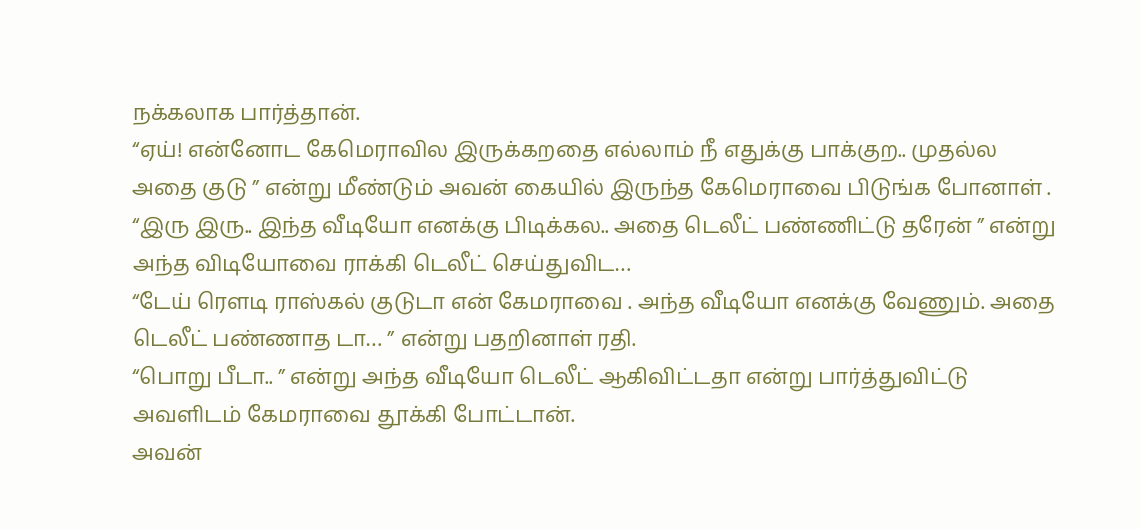நக்கலாக பார்த்தான்.
“ஏய்! என்னோட கேமெராவில இருக்கறதை எல்லாம் நீ எதுக்கு பாக்குற.. முதல்ல அதை குடு ” என்று மீண்டும் அவன் கையில் இருந்த கேமெராவை பிடுங்க போனாள் .
“இரு இரு.. இந்த வீடியோ எனக்கு பிடிக்கல.. அதை டெலீட் பண்ணிட்டு தரேன் ” என்று அந்த விடியோவை ராக்கி டெலீட் செய்துவிட…
“டேய் ரௌடி ராஸ்கல் குடுடா என் கேமராவை . அந்த வீடியோ எனக்கு வேணும். அதை டெலீட் பண்ணாத டா… ” என்று பதறினாள் ரதி.
“பொறு பீடா.. ” என்று அந்த வீடியோ டெலீட் ஆகிவிட்டதா என்று பார்த்துவிட்டு அவளிடம் கேமராவை தூக்கி போட்டான்.
அவன்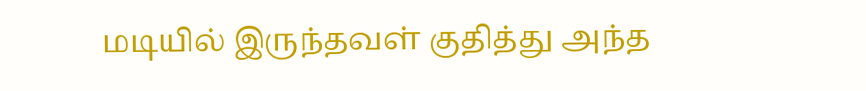மடியில் இருந்தவள் குதித்து அந்த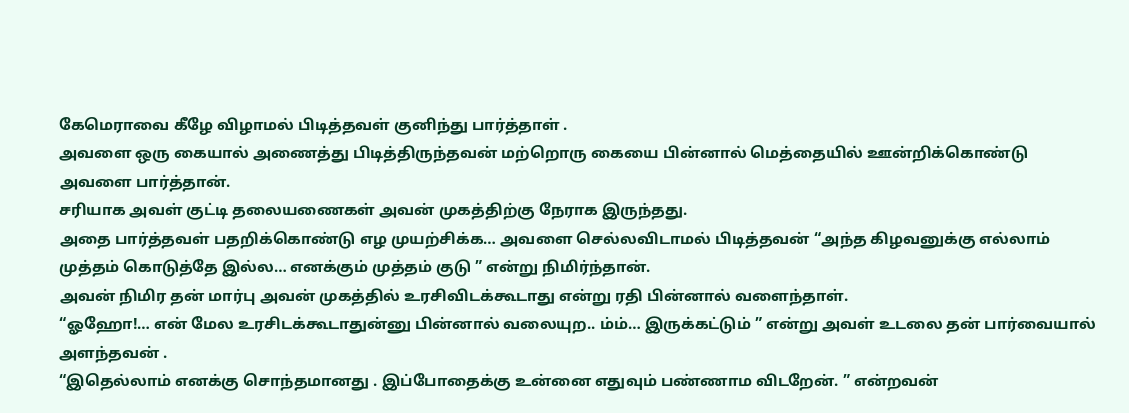கேமெராவை கீழே விழாமல் பிடித்தவள் குனிந்து பார்த்தாள் .
அவளை ஒரு கையால் அணைத்து பிடித்திருந்தவன் மற்றொரு கையை பின்னால் மெத்தையில் ஊன்றிக்கொண்டு அவளை பார்த்தான்.
சரியாக அவள் குட்டி தலையணைகள் அவன் முகத்திற்கு நேராக இருந்தது.
அதை பார்த்தவள் பதறிக்கொண்டு எழ முயற்சிக்க… அவளை செல்லவிடாமல் பிடித்தவன் “அந்த கிழவனுக்கு எல்லாம் முத்தம் கொடுத்தே இல்ல… எனக்கும் முத்தம் குடு ” என்று நிமிர்ந்தான்.
அவன் நிமிர தன் மார்பு அவன் முகத்தில் உரசிவிடக்கூடாது என்று ரதி பின்னால் வளைந்தாள்.
“ஓஹோ!… என் மேல உரசிடக்கூடாதுன்னு பின்னால் வலையுற.. ம்ம்… இருக்கட்டும் ” என்று அவள் உடலை தன் பார்வையால் அளந்தவன் .
“இதெல்லாம் எனக்கு சொந்தமானது . இப்போதைக்கு உன்னை எதுவும் பண்ணாம விடறேன். ” என்றவன்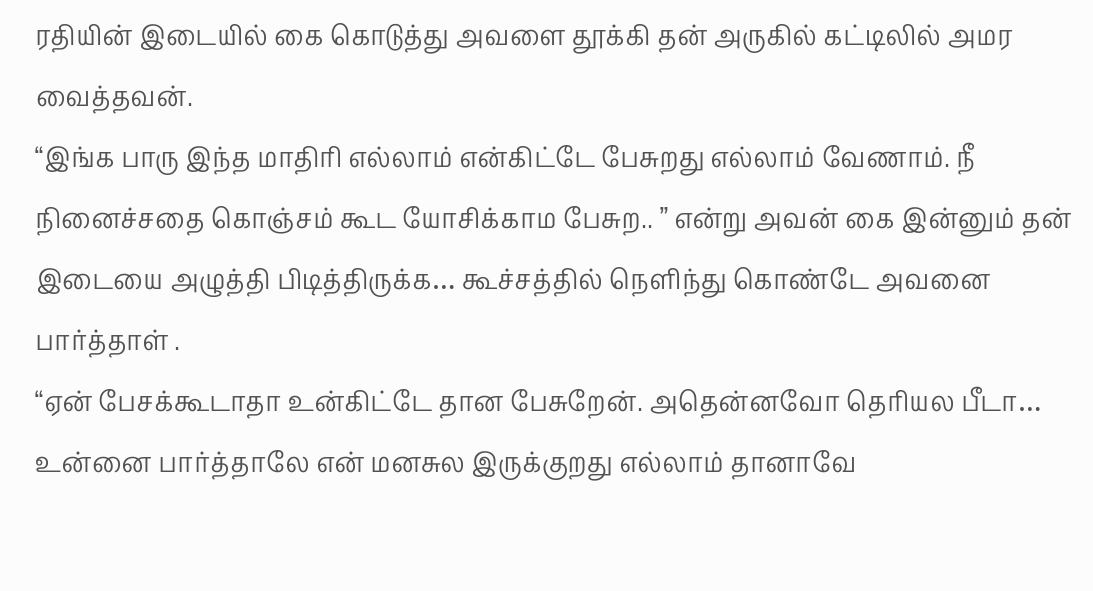ரதியின் இடையில் கை கொடுத்து அவளை தூக்கி தன் அருகில் கட்டிலில் அமர வைத்தவன்.
“இங்க பாரு இந்த மாதிரி எல்லாம் என்கிட்டே பேசுறது எல்லாம் வேணாம். நீ நினைச்சதை கொஞ்சம் கூட யோசிக்காம பேசுற.. ” என்று அவன் கை இன்னும் தன் இடையை அழுத்தி பிடித்திருக்க… கூச்சத்தில் நெளிந்து கொண்டே அவனை பார்த்தாள் .
“ஏன் பேசக்கூடாதா உன்கிட்டே தான பேசுறேன். அதென்னவோ தெரியல பீடா… உன்னை பார்த்தாலே என் மனசுல இருக்குறது எல்லாம் தானாவே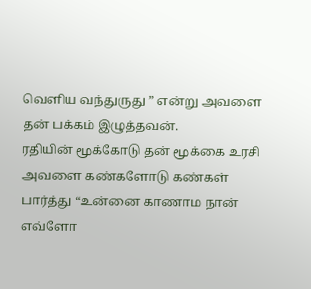வெளிய வந்துருது ” என்று அவளை தன் பக்கம் இழுத்தவன்.
ரதியின் மூக்கோடு தன் மூக்கை உரசி அவளை கண்களோடு கண்கள் பார்த்து “உன்னை காணாம நான் எவ்ளோ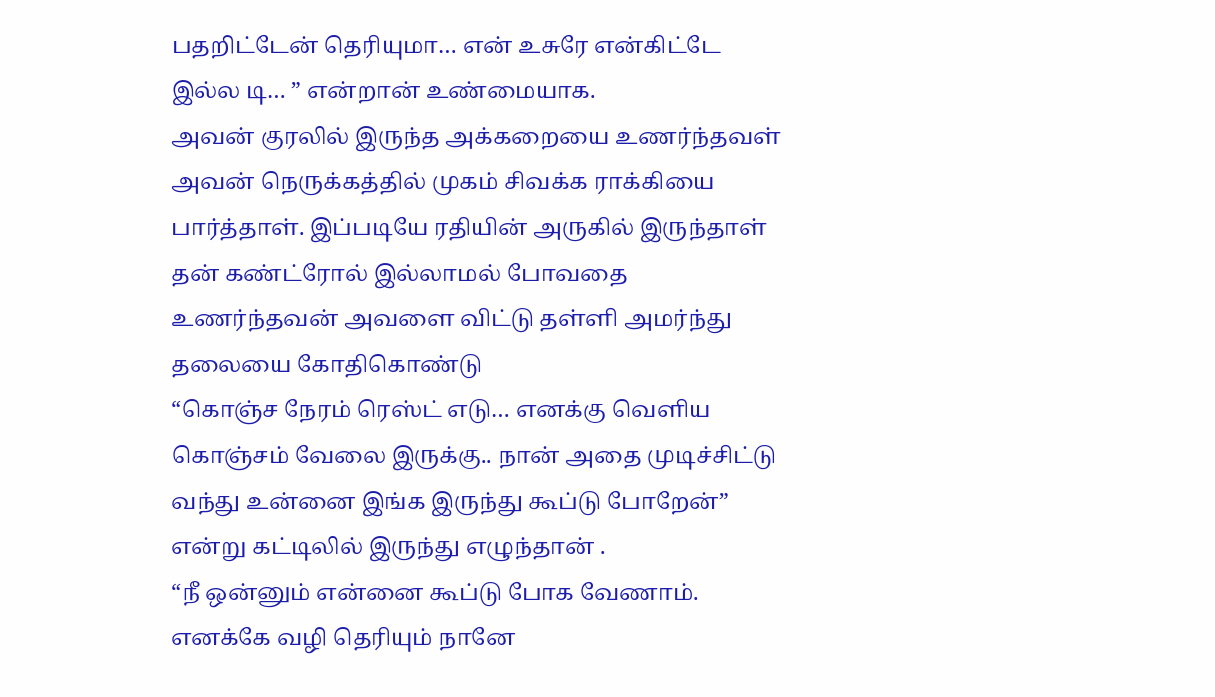பதறிட்டேன் தெரியுமா… என் உசுரே என்கிட்டே இல்ல டி… ” என்றான் உண்மையாக.
அவன் குரலில் இருந்த அக்கறையை உணர்ந்தவள் அவன் நெருக்கத்தில் முகம் சிவக்க ராக்கியை பார்த்தாள். இப்படியே ரதியின் அருகில் இருந்தாள் தன் கண்ட்ரோல் இல்லாமல் போவதை உணர்ந்தவன் அவளை விட்டு தள்ளி அமர்ந்து தலையை கோதிகொண்டு
“கொஞ்ச நேரம் ரெஸ்ட் எடு… எனக்கு வெளிய கொஞ்சம் வேலை இருக்கு.. நான் அதை முடிச்சிட்டு வந்து உன்னை இங்க இருந்து கூப்டு போறேன்” என்று கட்டிலில் இருந்து எழுந்தான் .
“நீ ஒன்னும் என்னை கூப்டு போக வேணாம். எனக்கே வழி தெரியும் நானே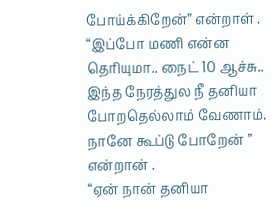போய்க்கிறேன்” என்றாள் .
“இப்போ மணி என்ன தெரியுமா.. நைட் 10 ஆச்சு.. இந்த நேரத்துல நீ தனியா போறதெல்லாம் வேணாம். நானே கூப்டு போறேன் ” என்றான் .
“ஏன் நான் தனியா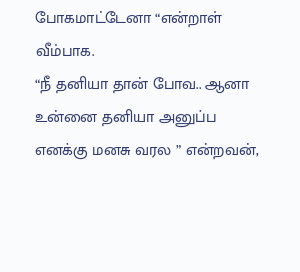போகமாட்டேனா “என்றாள் வீம்பாக.
“நீ தனியா தான் போவ.. ஆனா உன்னை தனியா அனுப்ப எனக்கு மனசு வரல ” என்றவன்,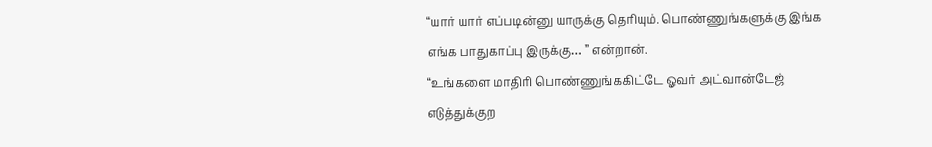“யார் யார் எப்படின்னு யாருக்கு தெரியும். பொண்ணுங்களுக்கு இங்க எங்க பாதுகாப்பு இருக்கு… ” என்றான்.
“உங்களை மாதிரி பொண்ணுங்ககிட்டே ஓவர் அட்வான்டேஜ் எடுத்துக்குற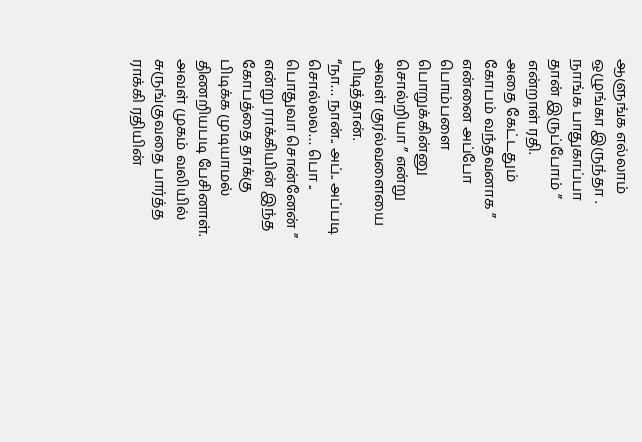ஆளுங்க எல்லாம் ஒழுங்கா இருந்தா . நாங்க பாதுகாப்பா தான் இருப்போம் ” என்றாள் ரதி.
அதை கேட்டதும் கோபம் வந்தவனாக ” என்னை அப்போ பொம்பளை பொறுக்கின்னு சொல்றியா ” என்று அவள் குரல்வளையை பிடித்தான்.
“நா… நான்.. அப்.. அப்படி சொல்லல… பொ .. பொதுவா சொன்னேன் ” என்று ராக்கியின் இந்த கோபத்தை தாக்கு பிடிக்க முடியாமல் திணறியபடி பேசினாள்.
அவள் முகம் வலியில் சுருங்குவதை பார்த்த ராக்கி ரதியின்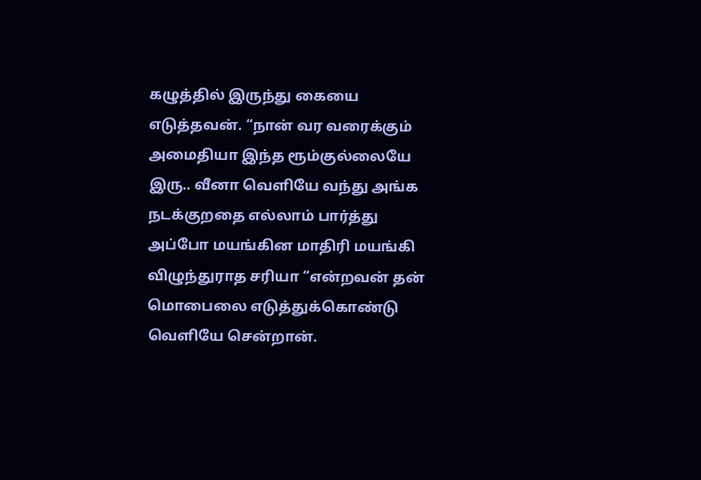கழுத்தில் இருந்து கையை எடுத்தவன். “நான் வர வரைக்கும் அமைதியா இந்த ரூம்குல்லையே இரு.. வீனா வெளியே வந்து அங்க நடக்குறதை எல்லாம் பார்த்து அப்போ மயங்கின மாதிரி மயங்கி விழுந்துராத சரியா “என்றவன் தன் மொபைலை எடுத்துக்கொண்டு வெளியே சென்றான்.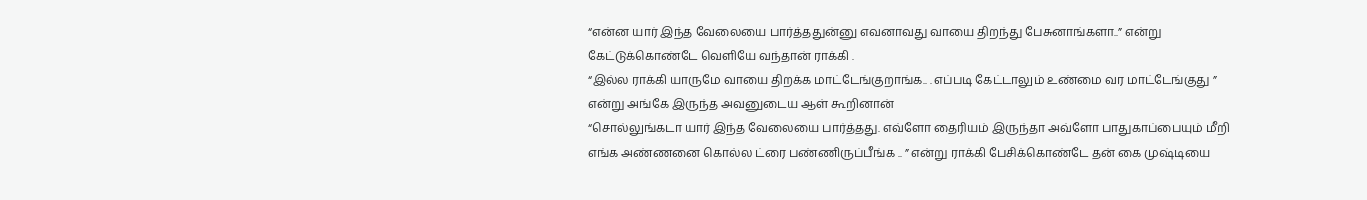“என்ன யார் இந்த வேலையை பார்த்ததுன்னு எவனாவது வாயை திறந்து பேசுனாங்களா..” என்று கேட்டுக்கொண்டே வெளியே வந்தான் ராக்கி .
“இல்ல ராக்கி யாருமே வாயை திறக்க மாட்டேங்குறாங்க.. . எப்படி கேட்டாலும் உண்மை வர மாட்டேங்குது ” என்று அங்கே இருந்த அவனுடைய ஆள் கூறினான்
“சொல்லுங்கடா யார் இந்த வேலையை பார்த்தது. எவ்ளோ தைரியம் இருந்தா அவ்ளோ பாதுகாப்பையும் மீறி எங்க அண்ணனை கொல்ல ட்ரை பண்ணிருப்பீங்க .. ” என்று ராக்கி பேசிக்கொண்டே தன் கை முஷ்டியை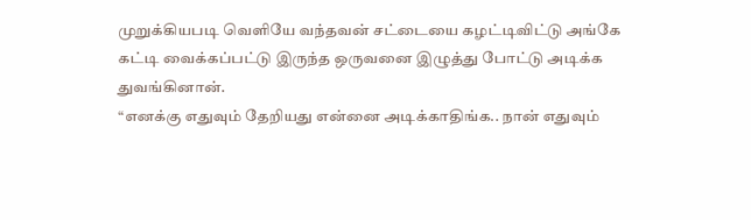முறுக்கியபடி வெளியே வந்தவன் சட்டையை கழட்டிவிட்டு அங்கே கட்டி வைக்கப்பட்டு இருந்த ஒருவனை இழுத்து போட்டு அடிக்க துவங்கினான்.
“எனக்கு எதுவும் தேறியது என்னை அடிக்காதிங்க.. நான் எதுவும்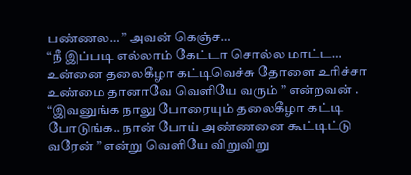பண்ணல… ” அவன் கெஞ்ச…
“நீ இப்படி எல்லாம் கேட்டா சொல்ல மாட்ட… உன்னை தலைகீழா கட்டிவெச்சு தோளை உரிச்சா உண்மை தானாவே வெளியே வரும் ” என்றவன் .
“இவனுங்க நாலு போரையும் தலைகீழா கட்டி போடுங்க.. நான் போய் அண்ணனை கூட்டிட்டு வரேன் ” என்று வெளியே விறுவிறு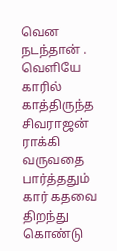வென நடந்தான் .
வெளியே காரில் காத்திருந்த சிவராஜன் ராக்கி வருவதை பார்த்ததும் கார் கதவை திறந்து கொண்டு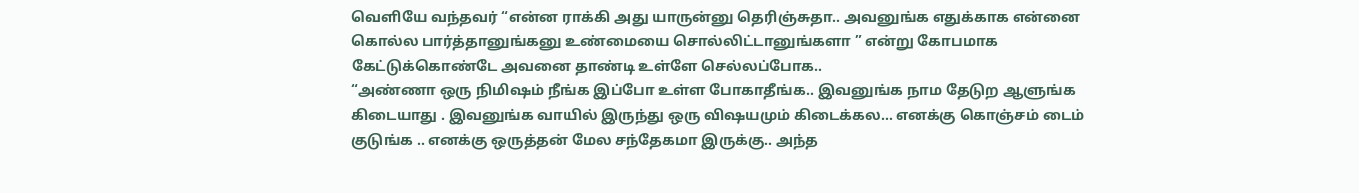வெளியே வந்தவர் “என்ன ராக்கி அது யாருன்னு தெரிஞ்சுதா.. அவனுங்க எதுக்காக என்னை கொல்ல பார்த்தானுங்கனு உண்மையை சொல்லிட்டானுங்களா ” என்று கோபமாக கேட்டுக்கொண்டே அவனை தாண்டி உள்ளே செல்லப்போக..
“அண்ணா ஒரு நிமிஷம் நீங்க இப்போ உள்ள போகாதீங்க.. இவனுங்க நாம தேடுற ஆளுங்க கிடையாது . இவனுங்க வாயில் இருந்து ஒரு விஷயமும் கிடைக்கல… எனக்கு கொஞ்சம் டைம் குடுங்க .. எனக்கு ஒருத்தன் மேல சந்தேகமா இருக்கு.. அந்த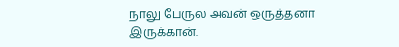நாலு பேருல அவன் ஒருத்தனா இருக்கான்.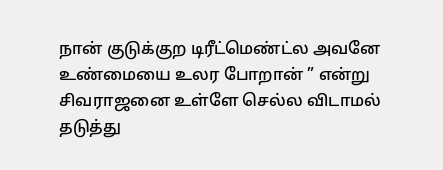நான் குடுக்குற டிரீட்மெண்ட்ல அவனே உண்மையை உலர போறான் ” என்று சிவராஜனை உள்ளே செல்ல விடாமல் தடுத்து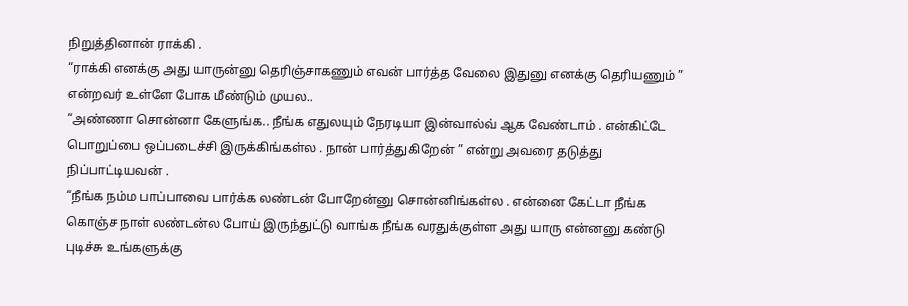நிறுத்தினான் ராக்கி .
“ராக்கி எனக்கு அது யாருன்னு தெரிஞ்சாகணும் எவன் பார்த்த வேலை இதுனு எனக்கு தெரியணும் ” என்றவர் உள்ளே போக மீண்டும் முயல..
“அண்ணா சொன்னா கேளுங்க.. நீங்க எதுலயும் நேரடியா இன்வால்வ் ஆக வேண்டாம் . என்கிட்டே பொறுப்பை ஒப்படைச்சி இருக்கிங்கள்ல . நான் பார்த்துகிறேன் ” என்று அவரை தடுத்து நிப்பாட்டியவன் .
“நீங்க நம்ம பாப்பாவை பார்க்க லண்டன் போறேன்னு சொன்னிங்கள்ல . என்னை கேட்டா நீங்க கொஞ்ச நாள் லண்டன்ல போய் இருந்துட்டு வாங்க நீங்க வரதுக்குள்ள அது யாரு என்னனு கண்டு புடிச்சு உங்களுக்கு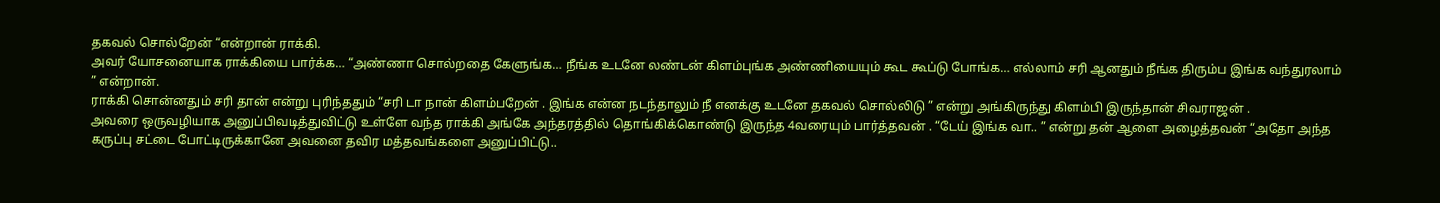தகவல் சொல்றேன் “என்றான் ராக்கி.
அவர் யோசனையாக ராக்கியை பார்க்க… “அண்ணா சொல்றதை கேளுங்க… நீங்க உடனே லண்டன் கிளம்புங்க அண்ணியையும் கூட கூப்டு போங்க… எல்லாம் சரி ஆனதும் நீங்க திரும்ப இங்க வந்துரலாம் ” என்றான்.
ராக்கி சொன்னதும் சரி தான் என்று புரிந்ததும் “சரி டா நான் கிளம்பறேன் . இங்க என்ன நடந்தாலும் நீ எனக்கு உடனே தகவல் சொல்லிடு ” என்று அங்கிருந்து கிளம்பி இருந்தான் சிவராஜன் .
அவரை ஒருவழியாக அனுப்பிவடித்துவிட்டு உள்ளே வந்த ராக்கி அங்கே அந்தரத்தில் தொங்கிக்கொண்டு இருந்த 4வரையும் பார்த்தவன் . “டேய் இங்க வா.. ” என்று தன் ஆளை அழைத்தவன் “அதோ அந்த கருப்பு சட்டை போட்டிருக்கானே அவனை தவிர மத்தவங்களை அனுப்பிட்டு..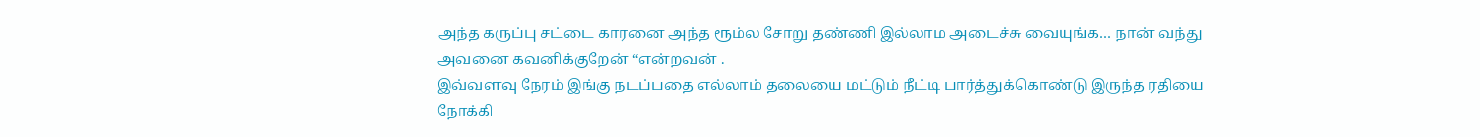அந்த கருப்பு சட்டை காரனை அந்த ரூம்ல சோறு தண்ணி இல்லாம அடைச்சு வையுங்க… நான் வந்து அவனை கவனிக்குறேன் “என்றவன் .
இவ்வளவு நேரம் இங்கு நடப்பதை எல்லாம் தலையை மட்டும் நீட்டி பார்த்துக்கொண்டு இருந்த ரதியை நோக்கி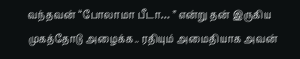வந்தவன் “போலாமா பீடா… ” என்று தன் இருகிய முகத்தோடு அழைக்க.. ரதியும் அமைதியாக அவன்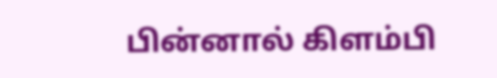பின்னால் கிளம்பி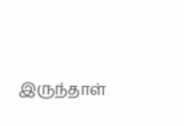இருந்தாள்